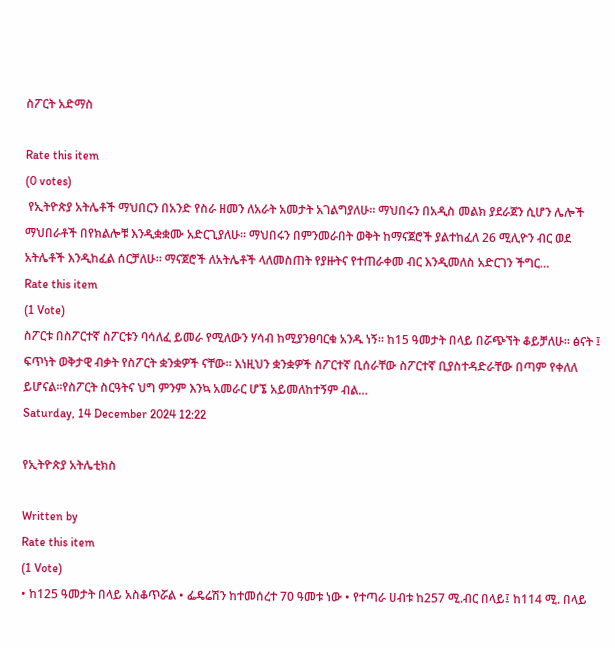ስፖርት አድማስ

Rate this item
(0 votes)
 የኢትዮጵያ አትሌቶች ማህበርን በአንድ የስራ ዘመን ለአራት አመታት አገልግያለሁ። ማህበሩን በአዲስ መልክ ያደራጀን ሲሆን ሌሎች ማህበራቶች በየክልሎቹ እንዲቋቋሙ አድርጊያለሁ። ማህበሩን በምንመራበት ወቅት ከማናጀሮች ያልተከፈለ 26 ሚሊዮን ብር ወደ አትሌቶች እንዲከፈል ሰርቻለሁ። ማናጀሮች ለአትሌቶች ላለመስጠት የያዙትና የተጠራቀመ ብር እንዲመለስ አድርገን ችግር…
Rate this item
(1 Vote)
ስፖርቱ በስፖርተኛ ስፖርቱን ባሳለፈ ይመራ የሚለውን ሃሳብ ከሚያንፀባርቁ አንዱ ነኝ። ከ15 ዓመታት በላይ በሯጭኘት ቆይቻለሁ። ፅናት ፤ ፍጥነት ወቅታዊ ብቃት የስፖርት ቋንቋዎች ናቸው። እነዚህን ቋንቋዎች ስፖርተኛ ቢሰራቸው ስፖርተኛ ቢያስተዳድራቸው በጣም የቀለለ ይሆናል።የስፖርት ስርዓትና ህግ ምንም እንኳ አመራር ሆኜ አይመለከተኝም ብል…
Saturday, 14 December 2024 12:22

የኢትዮጵያ አትሌቲክስ

Written by
Rate this item
(1 Vote)
• ከ125 ዓመታት በላይ አስቆጥሯል • ፌዴሬሽን ከተመሰረተ 70 ዓመቱ ነው • የተጣራ ሀብቱ ከ257 ሚ.ብር በላይ፤ ከ114 ሚ. በላይ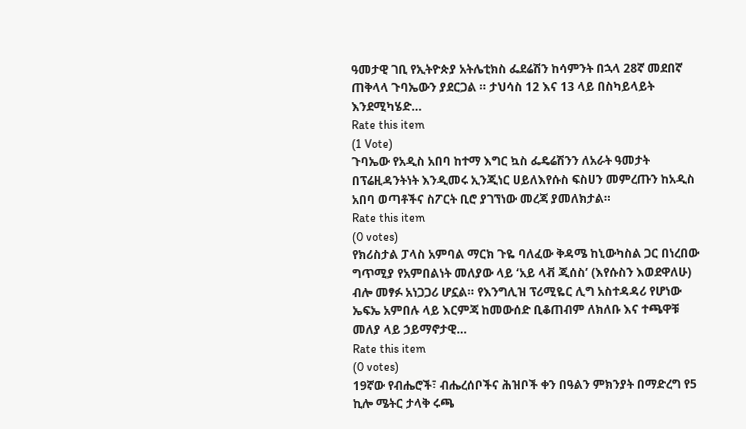ዓመታዊ ገቢ የኢትዮጵያ አትሌቲክስ ፌደሬሽን ከሳምንት በኋላ 28ኛ መደበኛ ጠቅላላ ጉባኤውን ያደርጋል ። ታህሳስ 12 እና 13 ላይ በስካይላይት እንደሚካሄድ…
Rate this item
(1 Vote)
ጉባኤው የአዲስ አበባ ከተማ እግር ኳስ ፌዴሬሽንን ለአራት ዓመታት በፕሬዚዳንትነት እንዲመሩ ኢንጂነር ሀይለእየሱስ ፍስሀን መምረጡን ከአዲስ አበባ ወጣቶችና ስፖርት ቢሮ ያገኘነው መረጃ ያመለክታል።
Rate this item
(0 votes)
የክሪስታል ፓላስ አምባል ማርክ ጉዬ ባለፈው ቅዳሜ ከኒውካስል ጋር በነረበው ግጥሚያ የአምበልነት መለያው ላይ ‘አይ ላቭ ጂሰስ’ (እየሱስን እወደዋለሁ) ብሎ መፃፉ አነጋጋሪ ሆኗል። የእንግሊዝ ፕሪሚዬር ሊግ አስተዳዳሪ የሆነው ኤፍኤ አምበሉ ላይ እርምጃ ከመውሰድ ቢቆጠብም ለክለቡ እና ተጫዋቹ መለያ ላይ ኃይማኖታዊ…
Rate this item
(0 votes)
19ኛው የብሔሮች፣ ብሔረሰቦችና ሕዝቦች ቀን በዓልን ምክንያት በማድረግ የ5 ኪሎ ሜትር ታላቅ ሩጫ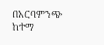በአርባምንጭ ከተማ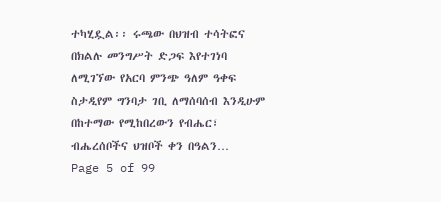ተካሂዷል፡፡ ሩጫው በህዝብ ተሳትፎና በክልሉ መንግሥት ድጋፍ እየተገነባ ለሚገኘው የአርባ ምንጭ ዓለም ዓቀፍ ስታዲየም ግንባታ ገቢ ለማሰባሰብ እንዲሁም በከተማው የሚከበረውን የብሔር፣ ብሔረሰቦችና ህዝቦች ቀን በዓልን…
Page 5 of 99